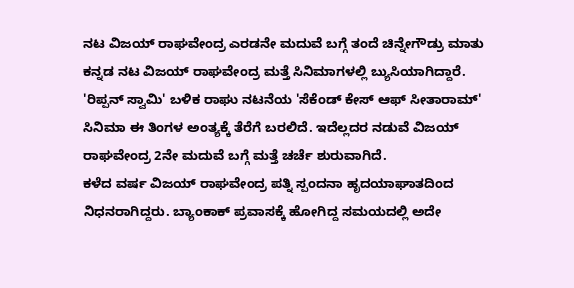ನಟ ವಿಜಯ್ ರಾಘವೇಂದ್ರ ಎರಡನೇ ಮದುವೆ ಬಗ್ಗೆ ತಂದೆ ಚಿನ್ನೇಗೌಡ್ರು ಮಾತು
ಕನ್ನಡ ನಟ ವಿಜಯ್ ರಾಘವೇಂದ್ರ ಮತ್ತೆ ಸಿನಿಮಾಗಳಲ್ಲಿ ಬ್ಯುಸಿಯಾಗಿದ್ದಾರೆ. 'ರಿಪ್ಪನ್ ಸ್ವಾಮಿ' ಬಳಿಕ ರಾಘು ನಟನೆಯ 'ಸೆಕೆಂಡ್ ಕೇಸ್ ಆಫ್ ಸೀತಾರಾಮ್' ಸಿನಿಮಾ ಈ ತಿಂಗಳ ಅಂತ್ಯಕ್ಕೆ ತೆರೆಗೆ ಬರಲಿದೆ. ಇದೆಲ್ಲದರ ನಡುವೆ ವಿಜಯ್ ರಾಘವೇಂದ್ರ 2ನೇ ಮದುವೆ ಬಗ್ಗೆ ಮತ್ತೆ ಚರ್ಚೆ ಶುರುವಾಗಿದೆ.
ಕಳೆದ ವರ್ಷ ವಿಜಯ್ ರಾಘವೇಂದ್ರ ಪತ್ನಿ ಸ್ಪಂದನಾ ಹೃದಯಾಘಾತದಿಂದ ನಿಧನರಾಗಿದ್ದರು. ಬ್ಯಾಂಕಾಕ್ ಪ್ರವಾಸಕ್ಕೆ ಹೋಗಿದ್ದ ಸಮಯದಲ್ಲಿ ಅದೇ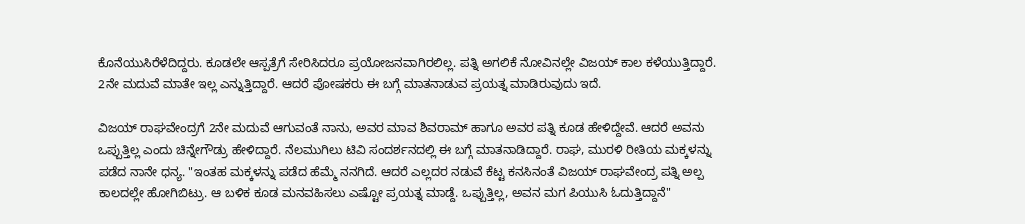ಕೊನೆಯುಸಿರೆಳೆದಿದ್ದರು. ಕೂಡಲೇ ಆಸ್ಪತ್ರೆಗೆ ಸೇರಿಸಿದರೂ ಪ್ರಯೋಜನವಾಗಿರಲಿಲ್ಲ. ಪತ್ನಿ ಅಗಲಿಕೆ ನೋವಿನಲ್ಲೇ ವಿಜಯ್ ಕಾಲ ಕಳೆಯುತ್ತಿದ್ದಾರೆ. 2ನೇ ಮದುವೆ ಮಾತೇ ಇಲ್ಲ ಎನ್ನುತ್ತಿದ್ದಾರೆ. ಆದರೆ ಪೋಷಕರು ಈ ಬಗ್ಗೆ ಮಾತನಾಡುವ ಪ್ರಯತ್ನ ಮಾಡಿರುವುದು ಇದೆ.

ವಿಜಯ್ ರಾಘವೇಂದ್ರಗೆ 2ನೇ ಮದುವೆ ಆಗುವಂತೆ ನಾನು, ಅವರ ಮಾವ ಶಿವರಾಮ್ ಹಾಗೂ ಅವರ ಪತ್ನಿ ಕೂಡ ಹೇಳಿದ್ದೇವೆ. ಆದರೆ ಅವನು ಒಪ್ಪುತ್ತಿಲ್ಲ ಎಂದು ಚಿನ್ನೇಗೌಡ್ರು ಹೇಳಿದ್ದಾರೆ. ನೆಲಮುಗಿಲು ಟಿವಿ ಸಂದರ್ಶನದಲ್ಲಿ ಈ ಬಗ್ಗೆ ಮಾತನಾಡಿದ್ದಾರೆ. ರಾಘ, ಮುರಳಿ ರೀತಿಯ ಮಕ್ಕಳನ್ನು ಪಡೆದ ನಾನೇ ಧನ್ಯ. "ಇಂತಹ ಮಕ್ಕಳನ್ನು ಪಡೆದ ಹೆಮ್ಮೆ ನನಗಿದೆ. ಆದರೆ ಎಲ್ಲದರ ನಡುವೆ ಕೆಟ್ಟ ಕನಸಿನಂತೆ ವಿಜಯ್ ರಾಘವೇಂದ್ರ ಪತ್ನಿ ಅಲ್ಪ ಕಾಲದಲ್ಲೇ ಹೋಗಿಬಿಟ್ರು. ಆ ಬಳಿಕ ಕೂಡ ಮನವಹಿಸಲು ಎಷ್ಟೋ ಪ್ರಯತ್ನ ಮಾಡ್ದೆ. ಒಪ್ಪುತ್ತಿಲ್ಲ, ಅವನ ಮಗ ಪಿಯುಸಿ ಓದುತ್ತಿದ್ದಾನೆ"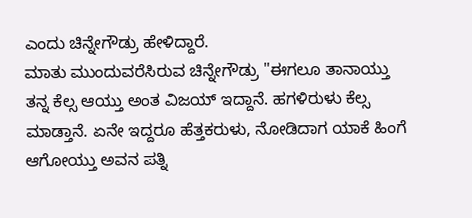ಎಂದು ಚಿನ್ನೇಗೌಡ್ರು ಹೇಳಿದ್ದಾರೆ.
ಮಾತು ಮುಂದುವರೆಸಿರುವ ಚಿನ್ನೇಗೌಡ್ರು "ಈಗಲೂ ತಾನಾಯ್ತು ತನ್ನ ಕೆಲ್ಸ ಆಯ್ತು ಅಂತ ವಿಜಯ್ ಇದ್ದಾನೆ. ಹಗಳಿರುಳು ಕೆಲ್ಸ ಮಾಡ್ತಾನೆ. ಏನೇ ಇದ್ದರೂ ಹೆತ್ತಕರುಳು, ನೋಡಿದಾಗ ಯಾಕೆ ಹಿಂಗೆ ಆಗೋಯ್ತು ಅವನ ಪತ್ನಿ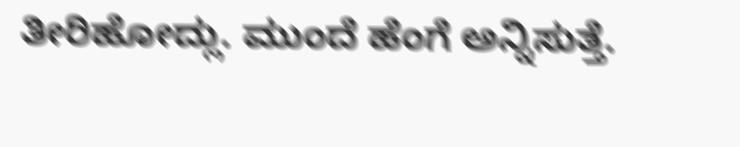ತೀರಿಹೋದ್ಲು. ಮುಂದೆ ಹೆಂಗೆ ಅನ್ನಿಸುತ್ತೆ.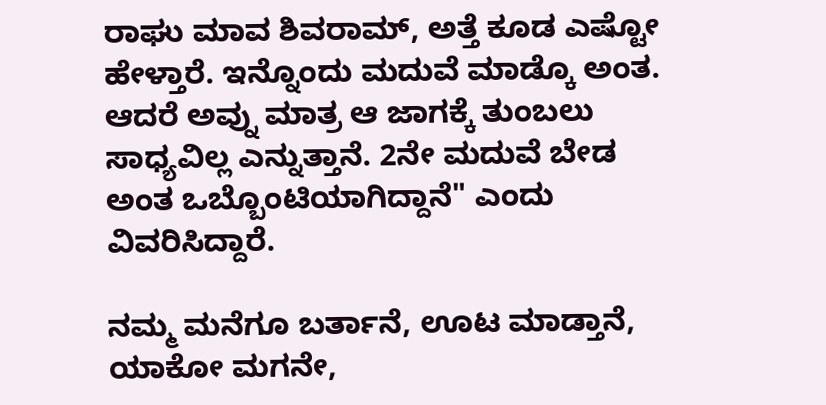ರಾಘು ಮಾವ ಶಿವರಾಮ್, ಅತ್ತೆ ಕೂಡ ಎಷ್ಟೋ ಹೇಳ್ತಾರೆ. ಇನ್ನೊಂದು ಮದುವೆ ಮಾಡ್ಕೊ ಅಂತ. ಆದರೆ ಅವ್ನು ಮಾತ್ರ ಆ ಜಾಗಕ್ಕೆ ತುಂಬಲು ಸಾಧ್ಯವಿಲ್ಲ ಎನ್ನುತ್ತಾನೆ. 2ನೇ ಮದುವೆ ಬೇಡ ಅಂತ ಒಬ್ಬೊಂಟಿಯಾಗಿದ್ದಾನೆ" ಎಂದು ವಿವರಿಸಿದ್ದಾರೆ.

ನಮ್ಮ ಮನೆಗೂ ಬರ್ತಾನೆ, ಊಟ ಮಾಡ್ತಾನೆ, ಯಾಕೋ ಮಗನೇ,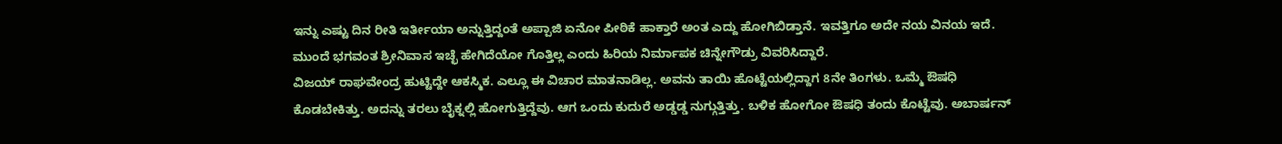ಇನ್ನು ಎಷ್ಟು ದಿನ ರೀತಿ ಇರ್ತೀಯಾ ಅನ್ನುತ್ತಿದ್ದಂತೆ ಅಪ್ಪಾಜಿ ಏನೋ ಪೀಠಿಕೆ ಹಾಕ್ತಾರೆ ಅಂತ ಎದ್ದು ಹೋಗಿಬಿಡ್ತಾನೆ. ಇವತ್ತಿಗೂ ಅದೇ ನಯ ವಿನಯ ಇದೆ. ಮುಂದೆ ಭಗವಂತ ಶ್ರೀನಿವಾಸ ಇಚ್ಛೆ ಹೇಗಿದೆಯೋ ಗೊತ್ತಿಲ್ಲ ಎಂದು ಹಿರಿಯ ನಿರ್ಮಾಪಕ ಚಿನ್ನೇಗೌಡ್ರು ವಿವರಿಸಿದ್ದಾರೆ.
ವಿಜಯ್ ರಾಘವೇಂದ್ರ ಹುಟ್ಟಿದ್ದೇ ಆಕಸ್ಮಿಕ. ಎಲ್ಲೂ ಈ ವಿಚಾರ ಮಾತನಾಡಿಲ್ಲ. ಅವನು ತಾಯಿ ಹೊಟ್ಟೆಯಲ್ಲಿದ್ದಾಗ 8ನೇ ತಿಂಗಳು. ಒಮ್ಮೆ ಔಷಧಿ ಕೊಡಬೇಕಿತ್ತು. ಅದನ್ನು ತರಲು ಬೈಕ್ನಲ್ಲಿ ಹೋಗುತ್ತಿದ್ದೆವು. ಆಗ ಒಂದು ಕುದುರೆ ಅಡ್ಡಡ್ಡ ನುಗ್ಗುತ್ತಿತ್ತು. ಬಳಿಕ ಹೋಗೋ ಔಷಧಿ ತಂದು ಕೊಟ್ಟೆವು. ಅಬಾರ್ಷನ್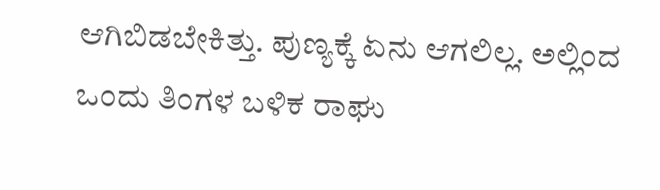ಆಗಿಬಿಡಬೇಕಿತ್ತು. ಪುಣ್ಯಕ್ಕೆ ಏನು ಆಗಲಿಲ್ಲ. ಅಲ್ಲಿಂದ ಒಂದು ತಿಂಗಳ ಬಳಿಕ ರಾಘು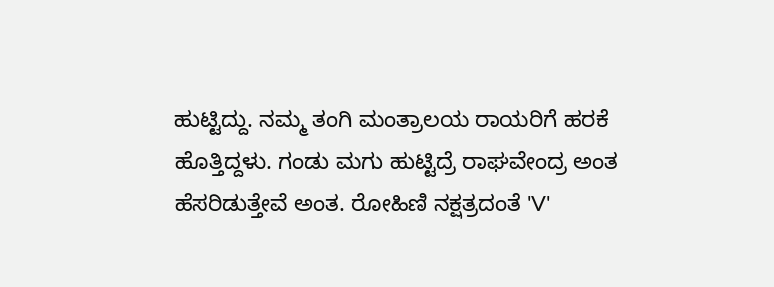ಹುಟ್ಟಿದ್ದು. ನಮ್ಮ ತಂಗಿ ಮಂತ್ರಾಲಯ ರಾಯರಿಗೆ ಹರಕೆ ಹೊತ್ತಿದ್ದಳು. ಗಂಡು ಮಗು ಹುಟ್ಟಿದ್ರೆ ರಾಘವೇಂದ್ರ ಅಂತ ಹೆಸರಿಡುತ್ತೇವೆ ಅಂತ. ರೋಹಿಣಿ ನಕ್ಷತ್ರದಂತೆ 'V'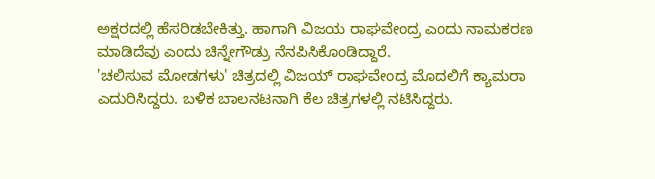ಅಕ್ಷರದಲ್ಲಿ ಹೆಸರಿಡಬೇಕಿತ್ತು. ಹಾಗಾಗಿ ವಿಜಯ ರಾಘವೇಂದ್ರ ಎಂದು ನಾಮಕರಣ ಮಾಡಿದೆವು ಎಂದು ಚಿನ್ನೇಗೌಡ್ರು ನೆನಪಿಸಿಕೊಂಡಿದ್ದಾರೆ.
'ಚಲಿಸುವ ಮೋಡಗಳು' ಚಿತ್ರದಲ್ಲಿ ವಿಜಯ್ ರಾಘವೇಂದ್ರ ಮೊದಲಿಗೆ ಕ್ಯಾಮರಾ ಎದುರಿಸಿದ್ದರು. ಬಳಿಕ ಬಾಲನಟನಾಗಿ ಕೆಲ ಚಿತ್ರಗಳಲ್ಲಿ ನಟಿಸಿದ್ದರು.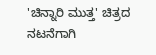'ಚಿನ್ನಾರಿ ಮುತ್ತ' ಚಿತ್ರದ ನಟನೆಗಾಗಿ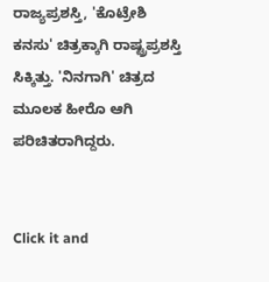ರಾಜ್ಯಪ್ರಶಸ್ತಿ, 'ಕೊಟ್ರೇಶಿ ಕನಸು' ಚಿತ್ರಕ್ಕಾಗಿ ರಾಷ್ಟ್ರಪ್ರಶಸ್ತಿ ಸಿಕ್ಕಿತ್ತು. 'ನಿನಗಾಗಿ' ಚಿತ್ರದ ಮೂಲಕ ಹೀರೊ ಆಗಿ ಪರಿಚಿತರಾಗಿದ್ದರು.


Click it and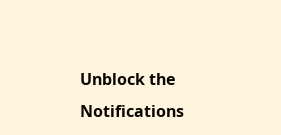Unblock the Notifications